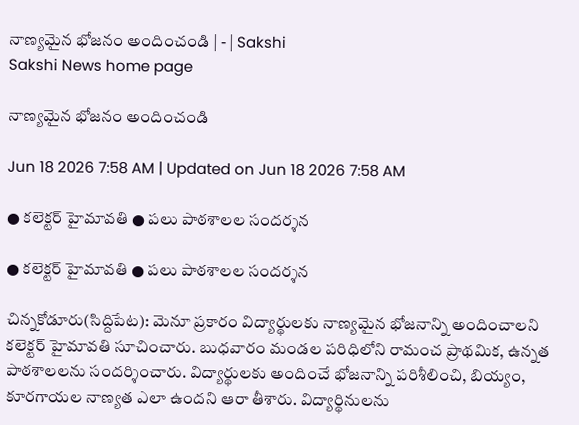నాణ్యమైన భోజనం అందించండి | - | Sakshi
Sakshi News home page

నాణ్యమైన భోజనం అందించండి

Jun 18 2026 7:58 AM | Updated on Jun 18 2026 7:58 AM

● కలెక్టర్‌ హైమావతి ● పలు పాఠశాలల సందర్శన

● కలెక్టర్‌ హైమావతి ● పలు పాఠశాలల సందర్శన

చిన్నకోడూరు(సిద్దిపేట): మెనూ ప్రకారం విద్యార్థులకు నాణ్యమైన భోజనాన్ని అందించాలని కలెక్టర్‌ హైమావతి సూచించారు. బుధవారం మండల పరిధిలోని రామంచ ప్రాథమిక, ఉన్నత పాఠశాలలను సందర్శించారు. విద్యార్థులకు అందించే భోజనాన్ని పరిశీలించి, బియ్యం, కూరగాయల నాణ్యత ఎలా ఉందని ఆరా తీశారు. విద్యార్థినులను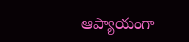ఆప్యాయంగా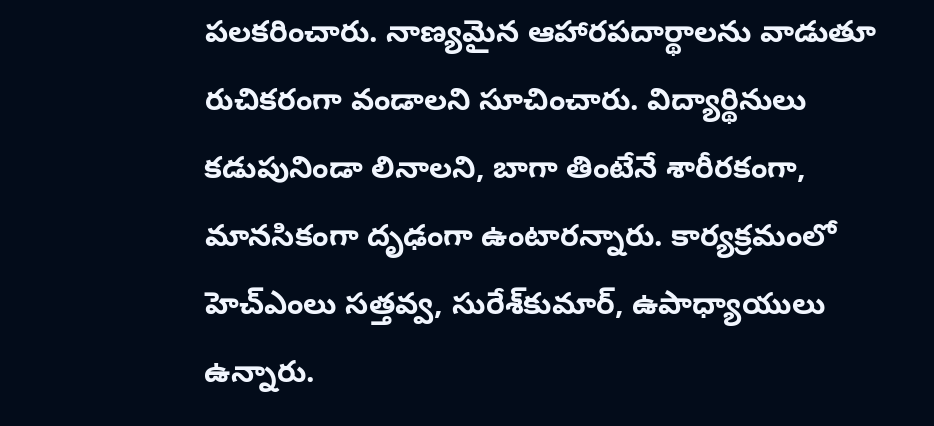పలకరించారు. నాణ్యమైన ఆహారపదార్థాలను వాడుతూ రుచికరంగా వండాలని సూచించారు. విద్యార్థినులు కడుపునిండా లినాలని, బాగా తింటేనే శారీరకంగా, మానసికంగా దృఢంగా ఉంటారన్నారు. కార్యక్రమంలో హెచ్‌ఎంలు సత్తవ్వ, సురేశ్‌కుమార్‌, ఉపాధ్యాయులు ఉన్నారు.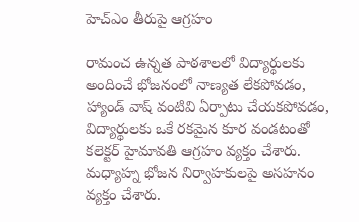హెచ్‌ఎం తీరుపై ఆగ్రహం

రామంచ ఉన్నత పాఠశాలలో విద్యార్థులకు అందించే భోజనంలో నాణ్యత లేకపోవడం, హ్యాండ్‌ వాష్‌ వంటివి ఏర్పాటు చేయకపోవడం, విద్యార్థులకు ఒకే రకమైన కూర వండటంతో కలెక్టర్‌ హైమావతి ఆగ్రహం వ్యక్తం చేశారు. మధ్యాహ్న భోజన నిర్వాహకులపై అసహనం వ్యక్తం చేశారు.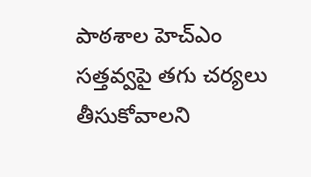పాఠశాల హెచ్‌ఎం సత్తవ్వపై తగు చర్యలు తీసుకోవాలని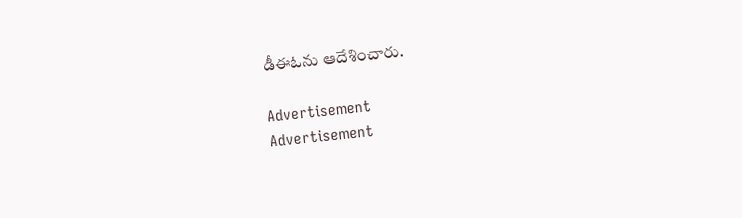డీఈఓను ఆదేశించారు.

Advertisement
Advertisement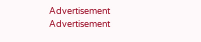Advertisement
Advertisement